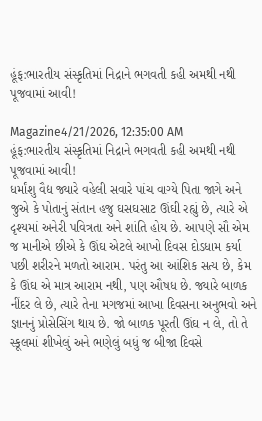હૂંફ:ભારતીય સંસ્કૃતિમાં નિદ્રાને ભગવતી કહી અમથી નથી પૂજવામાં આવી!

Magazine4/21/2026, 12:35:00 AM
હૂંફ:ભારતીય સંસ્કૃતિમાં નિદ્રાને ભગવતી કહી અમથી નથી પૂજવામાં આવી!
ધર્માંશુ વૈદ્ય જ્યારે વહેલી સવારે પાંચ વાગ્યે પિતા જાગે અને જુએ કે પોતાનું સંતાન હજુ ઘસઘસાટ ઊંઘી રહ્યું છે, ત્યારે એ દૃશ્યમાં અનેરી પવિત્રતા અને શાંતિ હોય છે. આપણે સૌ એમ જ માનીએ છીએ કે ઊંઘ એટલે આખો દિવસ દોડધામ કર્યા પછી શરીરને મળતો આરામ. પરંતુ આ આંશિક સત્ય છે, કેમ કે ઊંઘ એ માત્ર આરામ નથી, પણ ઔષધ છે. જ્યારે બાળક નીંદર લે છે, ત્યારે તેના મગજમાં આખા દિવસના અનુભવો અને જ્ઞાનનું પ્રોસેસિંગ થાય છે. જો બાળક પૂરતી ઊંઘ ન લે, તો તે સ્કૂલમાં શીખેલું અને ભણેલું બધું જ બીજા દિવસે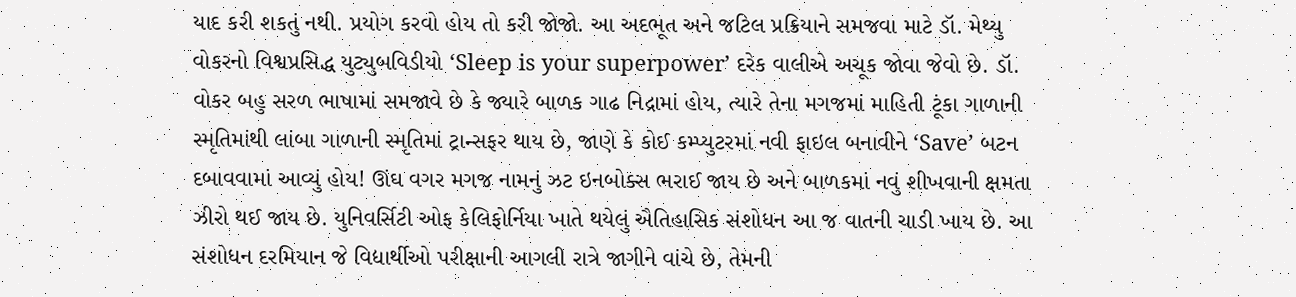યાદ કરી શકતું નથી. પ્રયોગ કરવો હોય તો કરી જોજો. આ અદભૂત અને જટિલ પ્રક્રિયાને સમજવા માટે ડૉ. મેથ્યુ વોકરનો વિશ્વપ્રસિદ્ધ યુટ્યુબવિડીયો ‘Sleep is your superpower’ દરેક વાલીએ અચૂક જોવા જેવો છે. ડૉ. વોકર બહુ સરળ ભાષામાં સમજાવે છે કે જ્યારે બાળક ગાઢ નિદ્રામાં હોય, ત્યારે તેના મગજમાં માહિતી ટૂંકા ગાળાની સ્મૃતિમાંથી લાંબા ગાળાની સ્મૃતિમાં ટ્રાન્સફર થાય છે, જાણે કે કોઈ કમ્પ્યુટરમાં નવી ફાઇલ બનાવીને ‘Save’ બટન દબાવવામાં આવ્યું હોય! ઊંઘ વગર મગજ નામનું ઝટ ઇનબોક્સ ભરાઈ જાય છે અને બાળકમાં નવું શીખવાની ક્ષમતા ઝીરો થઈ જાય છે. યુનિવર્સિટી ઓફ કેલિફોર્નિયા ખાતે થયેલું ઐતિહાસિક સંશોધન આ જ વાતની ચાડી ખાય છે. આ સંશોધન દરમિયાન જે વિદ્યાર્થીઓ પરીક્ષાની આગલી રાત્રે જાગીને વાંચે છે, તેમની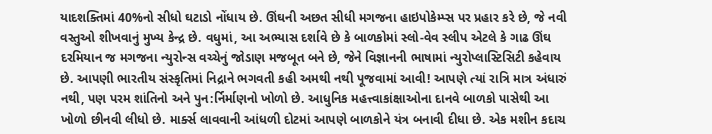યાદશક્તિમાં 40%નો સીધો ઘટાડો નોંધાય છે. ઊંઘની અછત સીધી મગજના હાઇપોકેમ્પ્સ પર પ્રહાર કરે છે, જે નવી વસ્તુઓ શીખવાનું મુખ્ય કેન્દ્ર છે. વધુમાં, આ અભ્યાસ દર્શાવે છે કે બાળકોમાં સ્લો-વેવ સ્લીપ એટલે કે ગાઢ ઊંઘ દરમિયાન જ મગજના ન્યુરોન્સ વચ્ચેનું જોડાણ મજબૂત બને છે, જેને વિજ્ઞાનની ભાષામાં ન્યુરોપ્લાસ્ટિસિટી કહેવાય છે. આપણી ભારતીય સંસ્કૃતિમાં નિદ્રાને ભગવતી કહી અમથી નથી પૂજવામાં આવી! આપણે ત્યાં રાત્રિ માત્ર અંધારું નથી, પણ પરમ શાંતિનો અને પુન:ર્નિર્માણનો ખોળો છે. આધુનિક મહત્ત્વાકાંક્ષાઓના દાનવે બાળકો પાસેથી આ ખોળો છીનવી લીધો છે. માર્ક્સ લાવવાની આંધળી દોટમાં આપણે બાળકોને યંત્ર બનાવી દીધા છે. એક મશીન કદાચ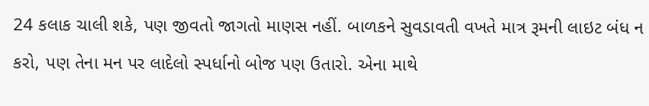24 કલાક ચાલી શકે, પણ જીવતો જાગતો માણસ નહીં. બાળકને સુવડાવતી વખતે માત્ર રૂમની લાઇટ બંધ ન કરો, પણ તેના મન પર લાદેલો સ્પર્ધાનો બોજ પણ ઉતારો. એના માથે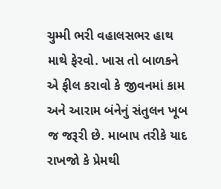ચુમ્મી ભરી વહાલસભર હાથ માથે ફેરવો. ખાસ તો બાળકને એ ફીલ કરાવો કે જીવનમાં કામ અને આરામ બંનેનું સંતુલન ખૂબ જ જરૂરી છે. માબાપ તરીકે યાદ રાખજો કે પ્રેમથી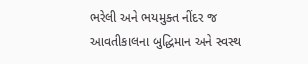ભરેલી અને ભયમુક્ત નીંદર જ આવતીકાલના બુદ્ધિમાન અને સ્વસ્થ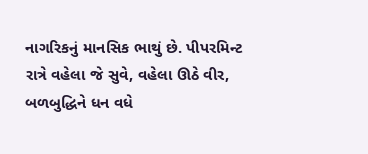નાગરિકનું માનસિક ભાથું છે. પીપરમિન્ટ રાત્રે વહેલા જે સુવે, વહેલા ઊઠે વીર, બળબુદ્ધિને ધન વધે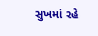સુખમાં રહે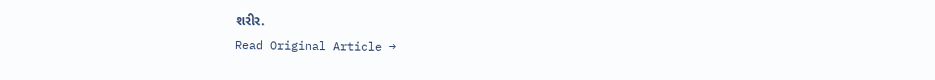શરીર.
Read Original Article →